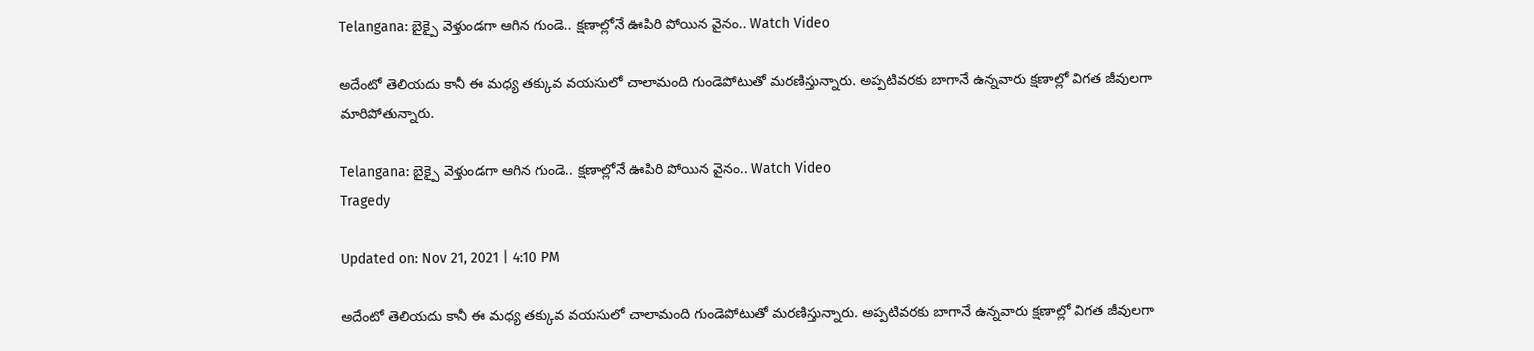Telangana: బైక్పై వెళ్తుండగా ఆగిన గుండె.. క్షణాల్లోనే ఊపిరి పోయిన వైనం.. Watch Video

అదేంటో తెలియదు కానీ ఈ మధ్య తక్కువ వయసులో చాలామంది గుండెపోటుతో మరణిస్తున్నారు. అప్పటివరకు బాగానే ఉన్నవారు క్షణాల్లో విగత జీవులగా మారిపోతున్నారు.

Telangana: బైక్పై వెళ్తుండగా ఆగిన గుండె.. క్షణాల్లోనే ఊపిరి పోయిన వైనం.. Watch Video
Tragedy

Updated on: Nov 21, 2021 | 4:10 PM

అదేంటో తెలియదు కానీ ఈ మధ్య తక్కువ వయసులో చాలామంది గుండెపోటుతో మరణిస్తున్నారు. అప్పటివరకు బాగానే ఉన్నవారు క్షణాల్లో విగత జీవులగా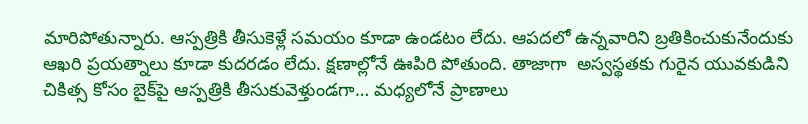మారిపోతున్నారు. ఆస్పత్రికి తీసుకెళ్లే సమయం కూడా ఉండటం లేదు. ఆపదలో ఉన్నవారిని బ్రతికించుకునేందుకు ఆఖరి ప్రయత్నాలు కూడా కుదరడం లేదు. క్షణాల్లోనే ఊపిరి పోతుంది. తాజాగా  అస్వస్థతకు గురైన యువకుడిని చికిత్స కోసం బైక్‌పై ఆస్పత్రికి తీసుకువెళ్తుండగా… మధ్యలోనే ప్రాణాలు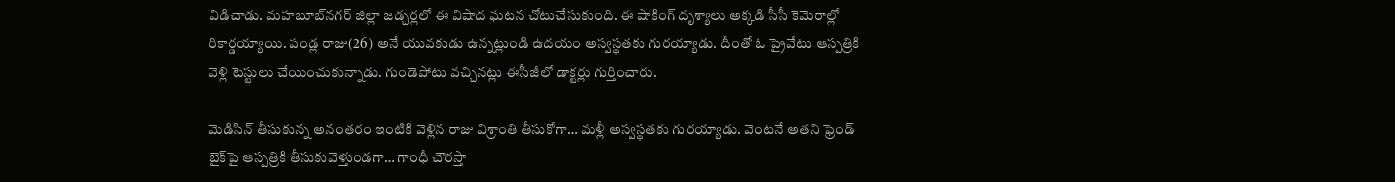విడిచాడు. మహబూబ్‌నగర్ జిల్లా జడ్చర్లలో ఈ విషాద ఘటన చోటుచేసుకుంది. ఈ షాకింగ్ దృశ్యాలు అక్కడి సీసీ కెమెరాల్లో రికార్డయ్యాయి. పండ్ల రాజు(26) అనే యువకుడు ఉన్నట్లుండి ఉదయం అస్వస్థతకు గురయ్యాడు. దీంతో ఓ ప్రైవేటు ఆస్పత్రికి వెళ్లి టెస్టులు చేయించుకున్నాడు. గుండెపోటు వచ్చినట్లు ఈసీజీలో డాక్టర్లు గుర్తించారు.

మెడిసిన్ తీసుకున్న అనంతరం ఇంటికి వెళ్లిన రాజు విశ్రాంతి తీసుకోగా… మళ్లీ అస్వస్థతకు గురయ్యాడు. వెంటనే అతని ఫ్రెండ్ బైక్‌పై ఆస్పత్రికి తీసుకువెళ్తుండగా… గాంధీ చౌరస్తా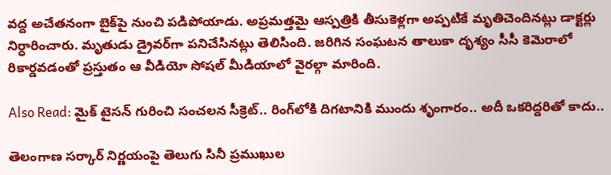వద్ద అచేతనంగా బైక్‌పై నుంచి పడిపోయాడు. అప్రమత్తమై ఆస్పత్రికి తీసుకెళ్లగా అప్పటికే మృతిచెందినట్లు డాక్టర్లు నిర్ధారించారు. మృతుడు డ్రైవర్‌గా పనిచేసినట్లు తెలిసింది. జరిగిన సంఘటన తాలుకా దృశ్యం సీసీ కెమెరాలో రికార్డవడంతో ప్రస్తుతం ఆ వీడియో సోషల్ మీడియాలో వైరల్గా మారింది.

Also Read: మైక్‌ టైసన్‌ గురించి సంచలన సీక్రెట్.. రింగ్‌లోకి దిగటానికి ముందు శృంగారం.. అదీ ఒకరిద్దరితో కాదు..

తెలంగాణ సర్కార్ నిర్ణయంపై తెలుగు సినీ ప్రముఖుల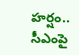హర్షం.. సీఎంపై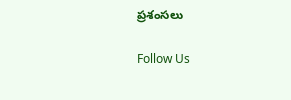ప్రశంసలు

Follow Us